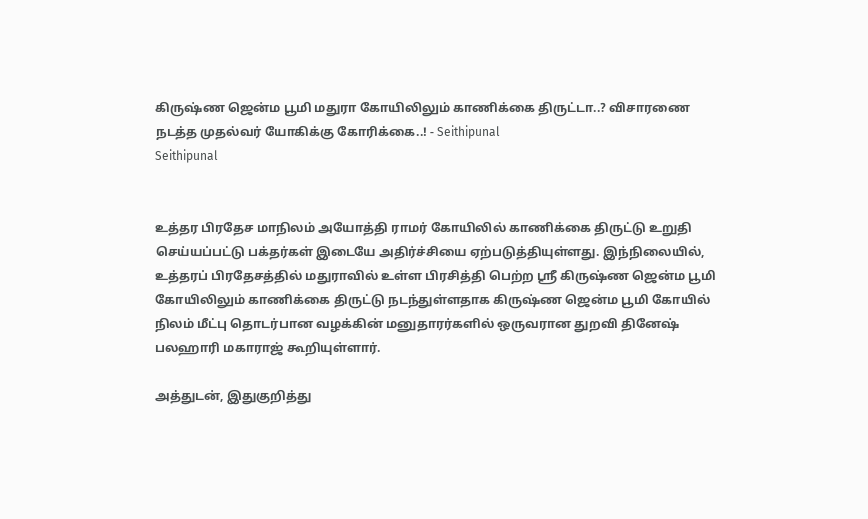கிருஷ்ண ஜென்ம பூமி மதுரா கோயிலிலும் காணிக்கை திருட்டா..? விசாரணை நடத்த முதல்வர் யோகிக்கு கோரிக்கை..! - Seithipunal
Seithipunal


உத்தர பிரதேச மாநிலம் அயோத்தி ராமர் கோயிலில் காணிக்கை திருட்டு உறுதி செய்யப்பட்டு பக்தர்கள் இடையே அதிர்ச்சியை ஏற்படுத்தியுள்ளது. இந்நிலையில், உத்தரப் பிரதேசத்தில் மதுராவில் உள்ள பிரசித்தி பெற்ற ஸ்ரீ கிருஷ்ண ஜென்ம பூமி கோயிலிலும் காணிக்கை திருட்டு நடந்துள்ளதாக கிருஷ்ண ஜென்ம பூமி கோயில் நிலம் மீட்பு தொடர்பான வழக்கின் மனுதாரர்களில் ஒருவரான துறவி தினேஷ் பலஹாரி மகாராஜ் கூறியுள்ளார்.

அத்துடன், இதுகுறித்து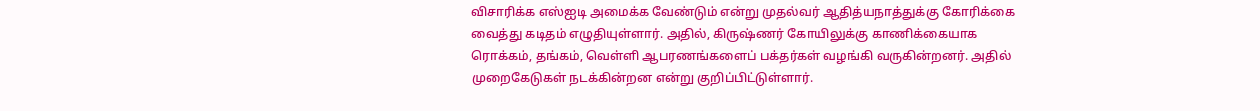விசாரிக்க எஸ்ஐடி அமைக்க வேண்டும் என்று முதல்வர் ஆதித்யநாத்துக்கு கோரிக்கை வைத்து கடிதம் எழுதியுள்ளார். அதில், கிருஷ்ணர் கோயிலுக்கு காணிக்கையாக ரொக்கம், தங்கம், வெள்ளி ஆபரணங்களைப் பக்தர்கள் வழங்கி வருகின்றனர். அதில் முறைகேடுகள் நடக்கின்றன என்று குறிப்பிட்டுள்ளார்.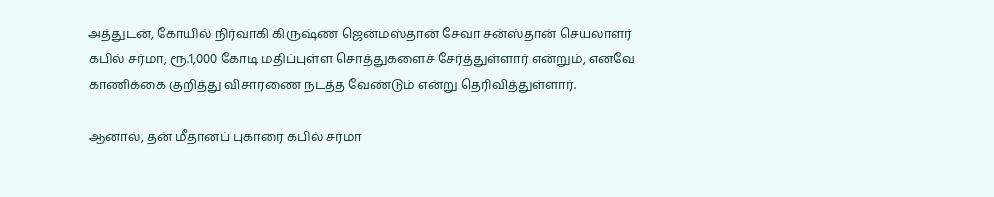அத்துடன், கோயில் நிர்வாகி கிருஷ்ண ஜென்மஸ்தான் சேவா சன்ஸ்தான் செயலாளர் கபில் சர்மா, ரூ.1,000 கோடி மதிப்புள்ள சொத்துகளைச் சேர்த்துள்ளார் என்றும், எனவே காணிக்கை குறித்து விசாரணை நடத்த வேண்டும் என்று தெரிவித்துள்ளார்.

ஆனால், தன் மீதானப் புகாரை கபில் சர்மா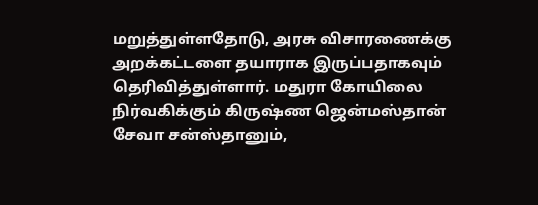மறுத்துள்ளதோடு, அரசு விசாரணைக்கு அறக்கட்டளை தயாராக இருப்பதாகவும் தெரிவித்துள்ளார். மதுரா கோயிலை நிர்வகிக்கும் கிருஷ்ண ஜென்மஸ்தான் சேவா சன்ஸ்தானும்,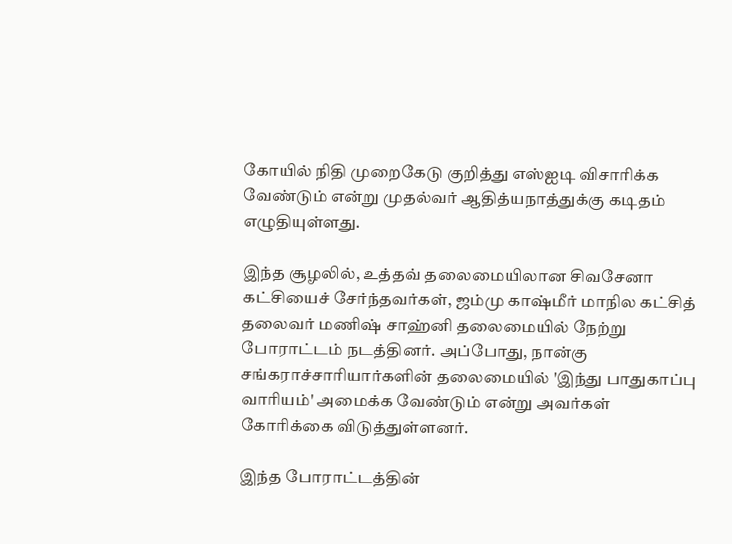கோயில் நிதி முறைகேடு குறித்து எஸ்ஐடி விசாரிக்க வேண்டும் என்று முதல்வர் ஆதித்யநாத்துக்கு கடிதம் எழுதியுள்ளது.

இந்த சூழலில், உத்தவ் தலைமையிலான சிவசேனா கட்சியைச் சேர்ந்தவர்கள், ஜம்மு காஷ்மீர் மாநில கட்சித் தலைவர் மணிஷ் சாஹ்னி தலைமையில் நேற்று போராட்டம் நடத்தினர். அப்போது, நான்கு சங்கராச்சாரியார்களின் தலைமையில் 'இந்து பாதுகாப்பு வாரியம்' அமைக்க வேண்டும் என்று அவர்கள் கோரிக்கை விடுத்துள்ளனர்.

இந்த போராட்டத்தின்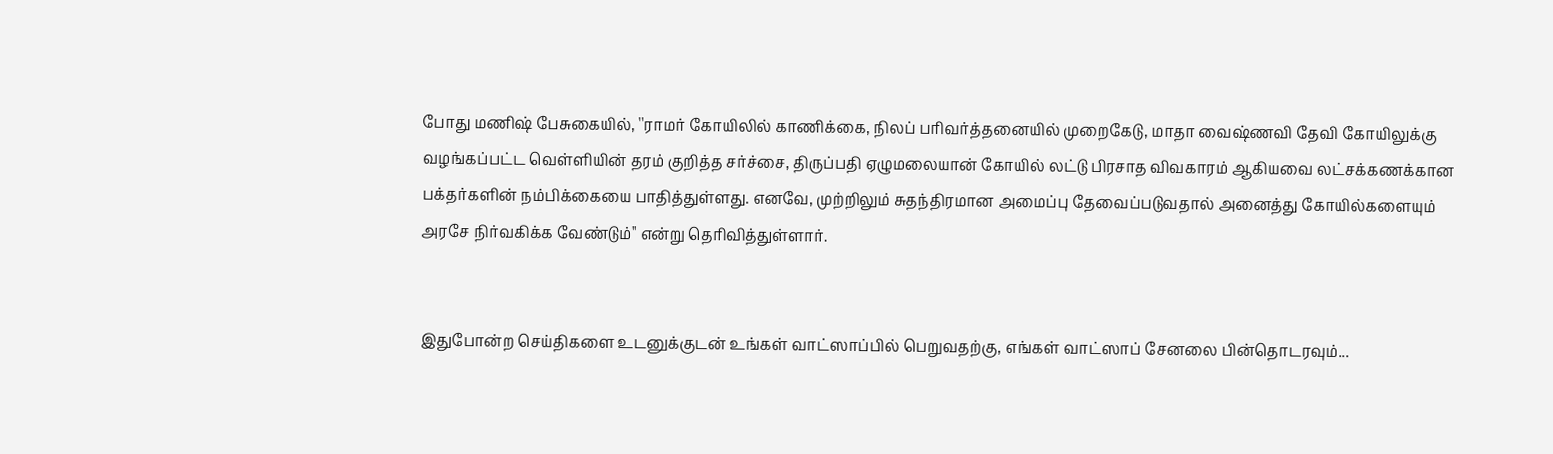போது மணிஷ் பேசுகையில், ''ராமர் கோயிலில் காணிக்கை, நிலப் பரிவர்த்தனையில் முறைகேடு, மாதா வைஷ்ணவி தேவி கோயிலுக்கு வழங்கப்பட்ட வெள்ளியின் தரம் குறித்த சர்ச்சை, திருப்பதி ஏழுமலையான் கோயில் லட்டு பிரசாத விவகாரம் ஆகியவை லட்சக்கணக்கான பக்தர்களின் நம்பிக்கையை பாதித்துள்ளது. எனவே, முற்றிலும் சுதந்திரமான அமைப்பு தேவைப்படுவதால் அனைத்து கோயில்களையும் அரசே நிர்வகிக்க வேண்டும்'' என்று தெரிவித்துள்ளார்.


இதுபோன்ற செய்திகளை உடனுக்குடன் உங்கள் வாட்ஸாப்பில் பெறுவதற்கு, எங்கள் வாட்ஸாப் சேனலை பின்தொடரவும்...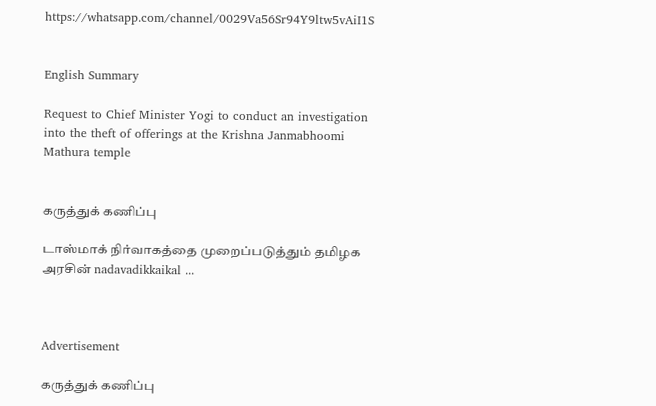https://whatsapp.com/channel/0029Va56Sr94Y9ltw5vAiI1S


English Summary

Request to Chief Minister Yogi to conduct an investigation into the theft of offerings at the Krishna Janmabhoomi Mathura temple


கருத்துக் கணிப்பு

டாஸ்மாக் நிர்வாகத்தை முறைப்படுத்தும் தமிழக அரசின் nadavadikkaikal ...



Advertisement

கருத்துக் கணிப்பு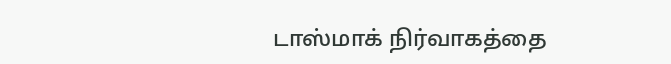டாஸ்மாக் நிர்வாகத்தை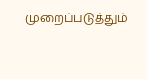முறைப்படுத்தும்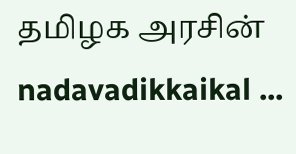தமிழக அரசின் nadavadikkaikal ...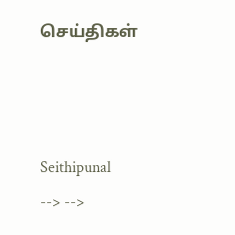செய்திகள்



Seithipunal
--> -->